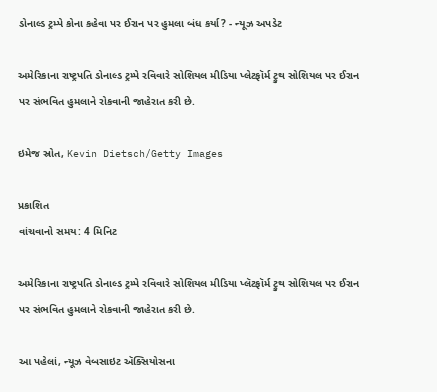ડોનાલ્ડ ટ્રમ્પે કોના કહેવા પર ઈરાન પર હુમલા બંધ કર્યા? - ન્યૂઝ અપડેટ

અમેરિકાના રાષ્ટ્રપતિ ડોનાલ્ડ ટ્રમ્પે રવિવારે સોશિયલ મીડિયા પ્લેટફૉર્મ ટ્રુથ સોશિયલ પર ઈરાન પર સંભવિત હુમલાને રોકવાની જાહેરાત કરી છે.

ઇમેજ સ્રોત, Kevin Dietsch/Getty Images

પ્રકાશિત
વાંચવાનો સમય: 4 મિનિટ

અમેરિકાના રાષ્ટ્રપતિ ડોનાલ્ડ ટ્રમ્પે રવિવારે સોશિયલ મીડિયા પ્લૅટફૉર્મ ટ્રુથ સોશિયલ પર ઈરાન પર સંભવિત હુમલાને રોકવાની જાહેરાત કરી છે.

આ પહેલાં, ન્યૂઝ વેબસાઇટ ઍક્સિયોસના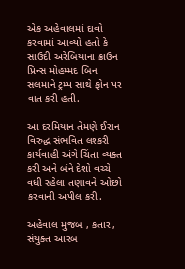એક અહેવાલમાં દાવો કરવામાં આવ્યો હતો કે સાઉદી અરેબિયાના ક્રાઉન પ્રિન્સ મોહમ્મદ બિન સલમાને ટ્રમ્પ સાથે ફોન પર વાત કરી હતી.

આ દરમિયાન તેમણે ઈરાન વિરુદ્ધ સંભવિત લશ્કરી કાર્યવાહી અંગે ચિંતા વ્યક્ત કરી અને બંને દેશો વચ્ચે વધી રહેલા તણાવને ઓછો કરવાની અપીલ કરી.

અહેવાલ મુજબ , કતાર, સંયુક્ત આરબ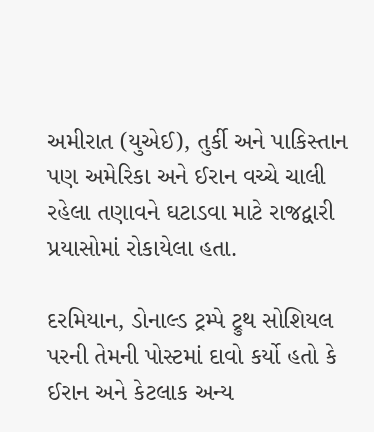અમીરાત (યુએઈ), તુર્કી અને પાકિસ્તાન પણ અમેરિકા અને ઈરાન વચ્ચે ચાલી રહેલા તણાવને ઘટાડવા માટે રાજદ્વારી પ્રયાસોમાં રોકાયેલા હતા.

દરમિયાન, ડોનાલ્ડ ટ્રમ્પે ટ્રુથ સોશિયલ પરની તેમની પોસ્ટમાં દાવો કર્યો હતો કે ઈરાન અને કેટલાક અન્ય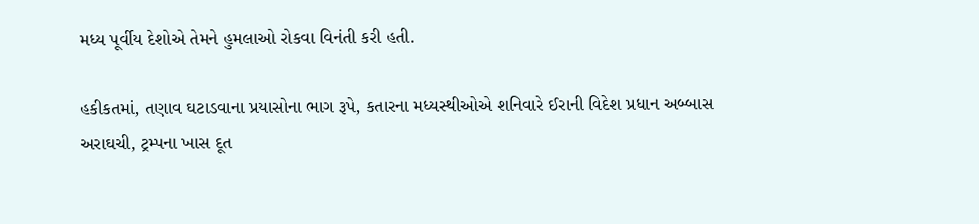મધ્ય પૂર્વીય દેશોએ તેમને હુમલાઓ રોકવા વિનંતી કરી હતી.

હકીકતમાં, તણાવ ઘટાડવાના પ્રયાસોના ભાગ રૂપે, કતારના મધ્યસ્થીઓએ શનિવારે ઈરાની વિદેશ પ્રધાન અબ્બાસ અરાઘચી, ટ્રમ્પના ખાસ દૂત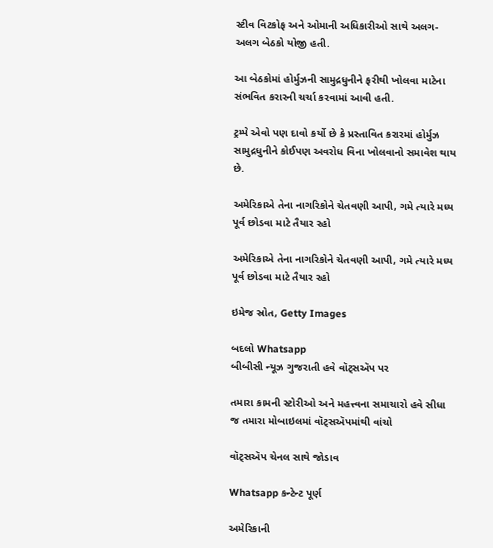સ્ટીવ વિટકોફ અને ઓમાની અધિકારીઓ સાથે અલગ-અલગ બેઠકો યોજી હતી.

આ બેઠકોમાં હોર્મુઝની સામુદ્રધુનીને ફરીથી ખોલવા માટેના સંભવિત કરારની ચર્ચા કરવામાં આવી હતી.

ટ્રમ્પે એવો પણ દાવો કર્યો છે કે પ્રસ્તાવિત કરારમાં હોર્મુઝ સામુદ્રધુનીને કોઈપણ અવરોધ વિના ખોલવાનો સમાવેશ થાય છે.

અમેરિકાએ તેના નાગરિકોને ચેતવણી આપી, ગમે ત્યારે મધ્ય પૂર્વ છોડવા માટે તૈયાર રહો

અમેરિકાએ તેના નાગરિકોને ચેતવણી આપી, ગમે ત્યારે મધ્ય પૂર્વ છોડવા માટે તૈયાર રહો

ઇમેજ સ્રોત, Getty Images

બદલો Whatsapp
બીબીસી ન્યૂઝ ગુજરાતી હવે વૉટ્સઍપ પર

તમારા કામની સ્ટોરીઓ અને મહત્ત્વના સમાચારો હવે સીધા જ તમારા મોબાઇલમાં વૉટ્સઍપમાંથી વાંચો

વૉટ્સઍપ ચેનલ સાથે જોડાવ

Whatsapp કન્ટેન્ટ પૂર્ણ

અમેરિકાની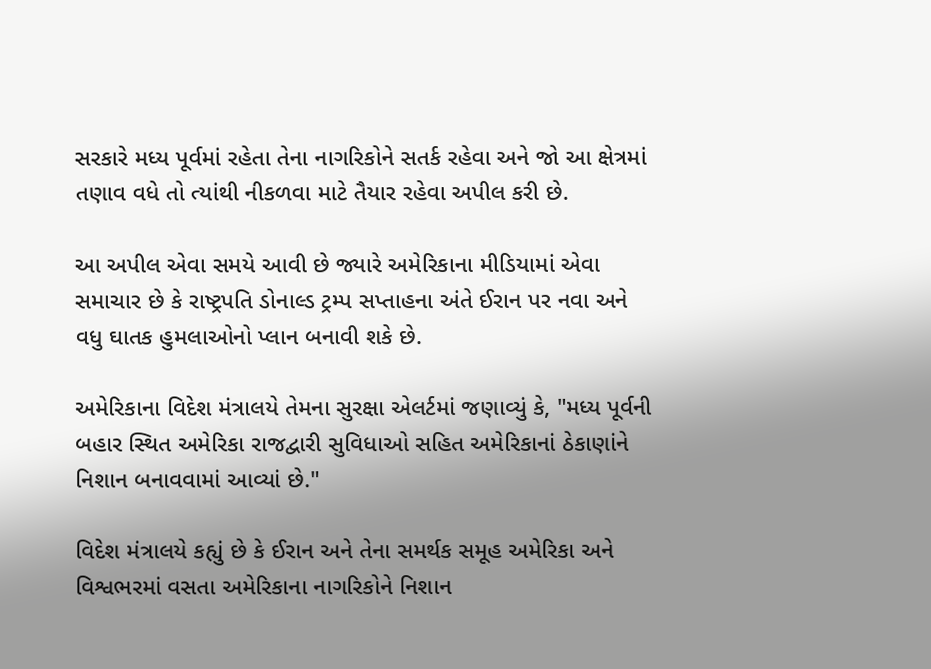સરકારે મધ્ય પૂર્વમાં રહેતા તેના નાગરિકોને સતર્ક રહેવા અને જો આ ક્ષેત્રમાં તણાવ વધે તો ત્યાંથી નીકળવા માટે તૈયાર રહેવા અપીલ કરી છે.

આ અપીલ એવા સમયે આવી છે જ્યારે અમેરિકાના મીડિયામાં એવા સમાચાર છે કે રાષ્ટ્રપતિ ડોનાલ્ડ ટ્રમ્પ સપ્તાહના અંતે ઈરાન પર નવા અને વધુ ઘાતક હુમલાઓનો પ્લાન બનાવી શકે છે.

અમેરિકાના વિદેશ મંત્રાલયે તેમના સુરક્ષા એલર્ટમાં જણાવ્યું કે, "મધ્ય પૂર્વની બહાર સ્થિત અમેરિકા રાજદ્વારી સુવિધાઓ સહિત અમેરિકાનાં ઠેકાણાંને નિશાન બનાવવામાં આવ્યાં છે."

વિદેશ મંત્રાલયે કહ્યું છે કે ઈરાન અને તેના સમર્થક સમૂહ અમેરિકા અને વિશ્વભરમાં વસતા અમેરિકાના નાગરિકોને નિશાન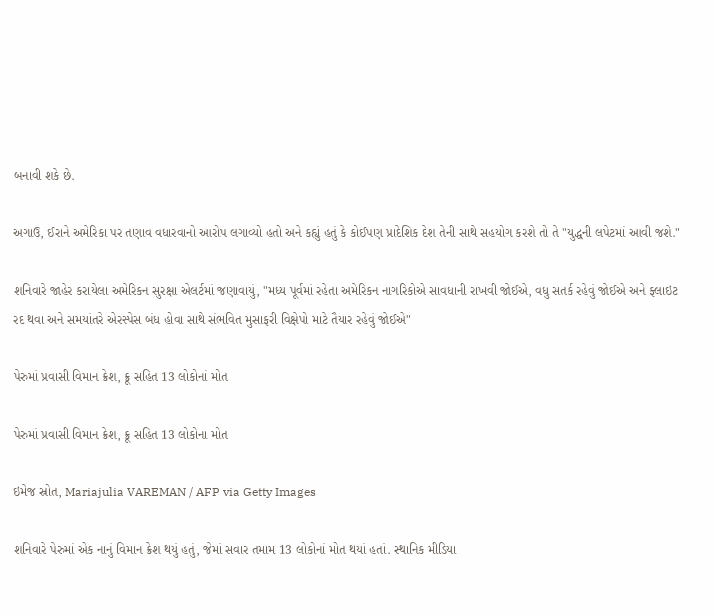બનાવી શકે છે.

અગાઉ, ઈરાને અમેરિકા પર તણાવ વધારવાનો આરોપ લગાવ્યો હતો અને કહ્યું હતું કે કોઈપણ પ્રાદેશિક દેશ તેની સાથે સહયોગ કરશે તો તે "યુદ્ધની લપેટમાં આવી જશે."

શનિવારે જાહેર કરાયેલા અમેરિકન સુરક્ષા એલર્ટમાં જણાવાયું, "મધ્ય પૂર્વમાં રહેતા અમેરિકન નાગરિકોએ સાવધાની રાખવી જોઈએ, વધુ સતર્ક રહેવું જોઈએ અને ફ્લાઇટ રદ થવા અને સમયાંતરે એરસ્પેસ બંધ હોવા સાથે સંભવિત મુસાફરી વિક્ષેપો માટે તૈયાર રહેવું જોઈએ"

પેરુમાં પ્રવાસી વિમાન ક્રેશ, ક્રૂ સહિત 13 લોકોનાં મોત

પેરુમાં પ્રવાસી વિમાન ક્રેશ, ક્રૂ સહિત 13 લોકોના મોત

ઇમેજ સ્રોત, Mariajulia VAREMAN / AFP via Getty Images

શનિવારે પેરુમાં એક નાનું વિમાન ક્રેશ થયું હતું, જેમાં સવાર તમામ 13 લોકોનાં મોત થયાં હતાં. સ્થાનિક મીડિયા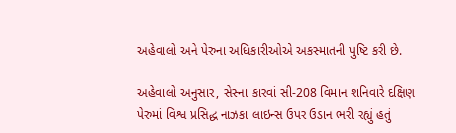અહેવાલો અને પેરુના અધિકારીઓએ અકસ્માતની પુષ્ટિ કરી છે.

અહેવાલો અનુસાર, સેસ્ના કારવાં સી-208 વિમાન શનિવારે દક્ષિણ પેરુમાં વિશ્વ પ્રસિદ્ધ નાઝકા લાઇન્સ ઉપર ઉડાન ભરી રહ્યું હતું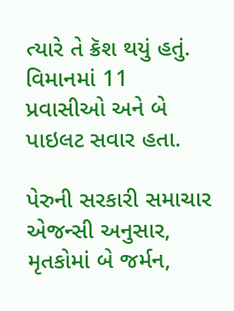ત્યારે તે ક્રૅશ થયું હતું. વિમાનમાં 11 પ્રવાસીઓ અને બે પાઇલટ સવાર હતા.

પેરુની સરકારી સમાચાર એજન્સી અનુસાર, મૃતકોમાં બે જર્મન,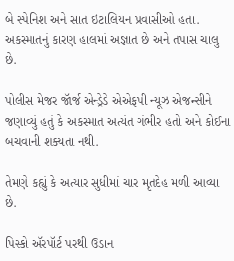બે સ્પેનિશ અને સાત ઇટાલિયન પ્રવાસીઓ હતા. અકસ્માતનું કારણ હાલમાં અજ્ઞાત છે અને તપાસ ચાલુ છે.

પોલીસ મેજર જૉર્જ એન્ડ્રેડે એએફપી ન્યૂઝ એજન્સીને જણાવ્યું હતું કે અકસ્માત અત્યંત ગંભીર હતો અને કોઈના બચવાની શક્યતા નથી.

તેમણે કહ્યું કે અત્યાર સુધીમાં ચાર મૃતદેહ મળી આવ્યા છે.

પિસ્કો ઍરપૉર્ટ પરથી ઉડાન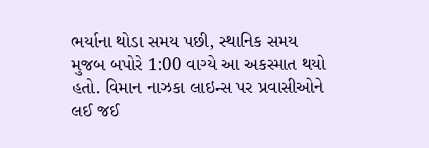ભર્યાના થોડા સમય પછી, સ્થાનિક સમય મુજબ બપોરે 1:00 વાગ્યે આ અકસ્માત થયો હતો. વિમાન નાઝકા લાઇન્સ પર પ્રવાસીઓને લઈ જઈ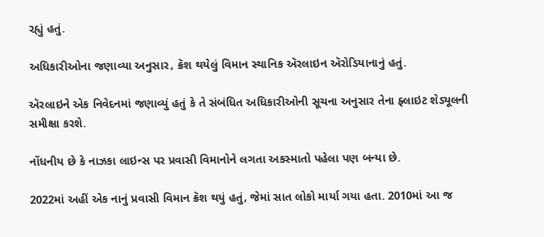રહ્યું હતું.

અધિકારીઓના જણાવ્યા અનુસાર, ક્રૅશ થયેલું વિમાન સ્થાનિક ઍરલાઇન ઍરોડિયાનાનું હતું.

ઍરલાઇને એક નિવેદનમાં જણાવ્યું હતું કે તે સંબંધિત અધિકારીઓની સૂચના અનુસાર તેના ફ્લાઇટ શેડ્યૂલની સમીક્ષા કરશે.

નોંધનીય છે કે નાઝકા લાઇન્સ પર પ્રવાસી વિમાનોને લગતા અકસ્માતો પહેલા પણ બન્યા છે.

2022માં અહીં એક નાનું પ્રવાસી વિમાન ક્રૅશ થયું હતું, જેમાં સાત લોકો માર્યા ગયા હતા. 2010માં આ જ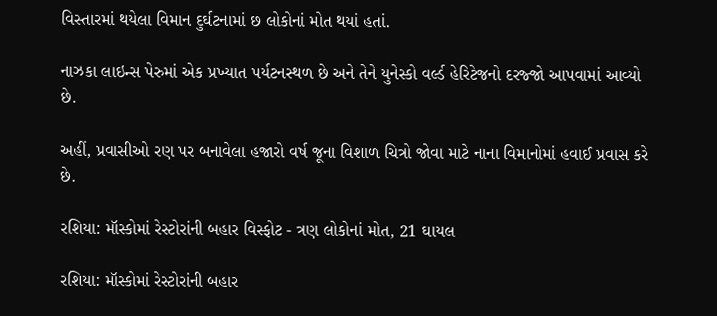વિસ્તારમાં થયેલા વિમાન દુર્ઘટનામાં છ લોકોનાં મોત થયાં હતાં.

નાઝકા લાઇન્સ પેરુમાં એક પ્રખ્યાત પર્યટનસ્થળ છે અને તેને યુનેસ્કો વર્લ્ડ હેરિટેજનો દરજ્જો આપવામાં આવ્યો છે.

અહીં, પ્રવાસીઓ રણ પર બનાવેલા હજારો વર્ષ જૂના વિશાળ ચિત્રો જોવા માટે નાના વિમાનોમાં હવાઈ પ્રવાસ કરે છે.

રશિયા: મૉસ્કોમાં રેસ્ટોરાંની બહાર વિસ્ફોટ - ત્રણ લોકોનાં મોત, 21 ઘાયલ

રશિયા: મૉસ્કોમાં રેસ્ટોરાંની બહાર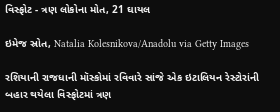વિસ્ફોટ - ત્રણ લોકોના મોત, 21 ઘાયલ

ઇમેજ સ્રોત, Natalia Kolesnikova/Anadolu via Getty Images

રશિયાની રાજધાની મૉસ્કોમાં રવિવારે સાંજે એક ઇટાલિયન રેસ્ટોરાંની બહાર થયેલા વિસ્ફોટમાં ત્રણ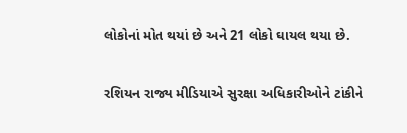લોકોનાં મોત થયાં છે અને 21 લોકો ઘાયલ થયા છે.

રશિયન રાજ્ય મીડિયાએ સુરક્ષા અધિકારીઓને ટાંકીને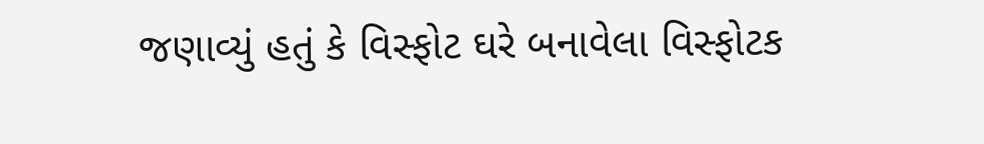જણાવ્યું હતું કે વિસ્ફોટ ઘરે બનાવેલા વિસ્ફોટક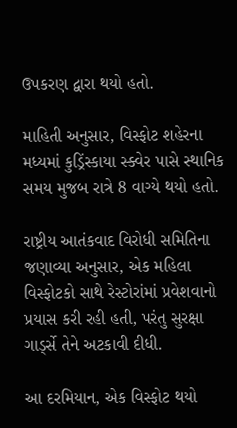ઉપકરણ દ્વારા થયો હતો.

માહિતી અનુસાર, વિસ્ફોટ શહેરના મધ્યમાં કુડ્રિંસ્કાયા સ્ક્વેર પાસે સ્થાનિક સમય મુજબ રાત્રે 8 વાગ્યે થયો હતો.

રાષ્ટ્રીય આતંકવાદ વિરોધી સમિતિના જણાવ્યા અનુસાર, એક મહિલા વિસ્ફોટકો સાથે રેસ્ટોરાંમાં પ્રવેશવાનો પ્રયાસ કરી રહી હતી, પરંતુ સુરક્ષા ગાર્ડ્સે તેને અટકાવી દીધી.

આ દરમિયાન, એક વિસ્ફોટ થયો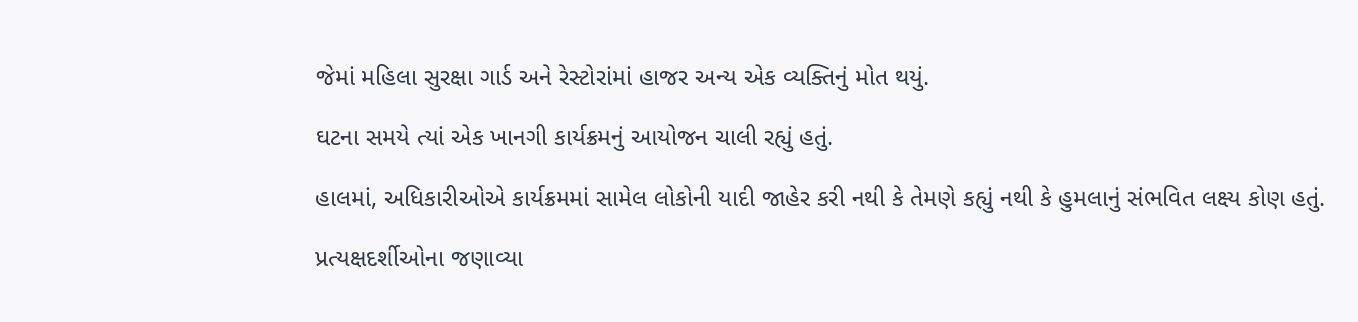જેમાં મહિલા સુરક્ષા ગાર્ડ અને રેસ્ટોરાંમાં હાજર અન્ય એક વ્યક્તિનું મોત થયું.

ઘટના સમયે ત્યાં એક ખાનગી કાર્યક્રમનું આયોજન ચાલી રહ્યું હતું.

હાલમાં, અધિકારીઓએ કાર્યક્રમમાં સામેલ લોકોની યાદી જાહેર કરી નથી કે તેમણે કહ્યું નથી કે હુમલાનું સંભવિત લક્ષ્ય કોણ હતું.

પ્રત્યક્ષદર્શીઓના જણાવ્યા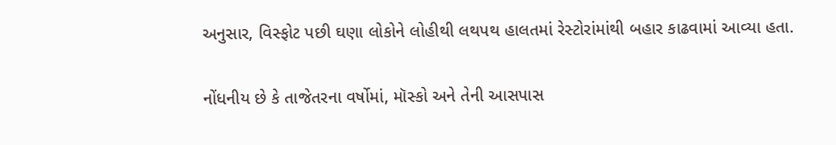અનુસાર, વિસ્ફોટ પછી ઘણા લોકોને લોહીથી લથપથ હાલતમાં રેસ્ટોરાંમાંથી બહાર કાઢવામાં આવ્યા હતા.

નોંધનીય છે કે તાજેતરના વર્ષોમાં, મૉસ્કો અને તેની આસપાસ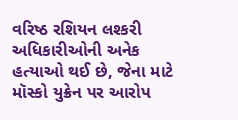વરિષ્ઠ રશિયન લશ્કરી અધિકારીઓની અનેક હત્યાઓ થઈ છે, જેના માટે મૉસ્કો યુક્રેન પર આરોપ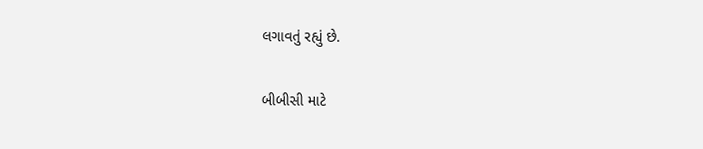લગાવતું રહ્યું છે.

બીબીસી માટે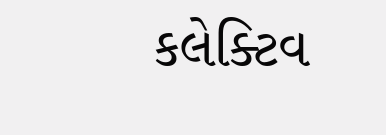કલેક્ટિવ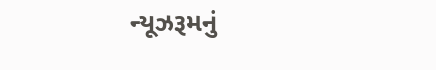ન્યૂઝરૂમનું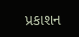પ્રકાશન